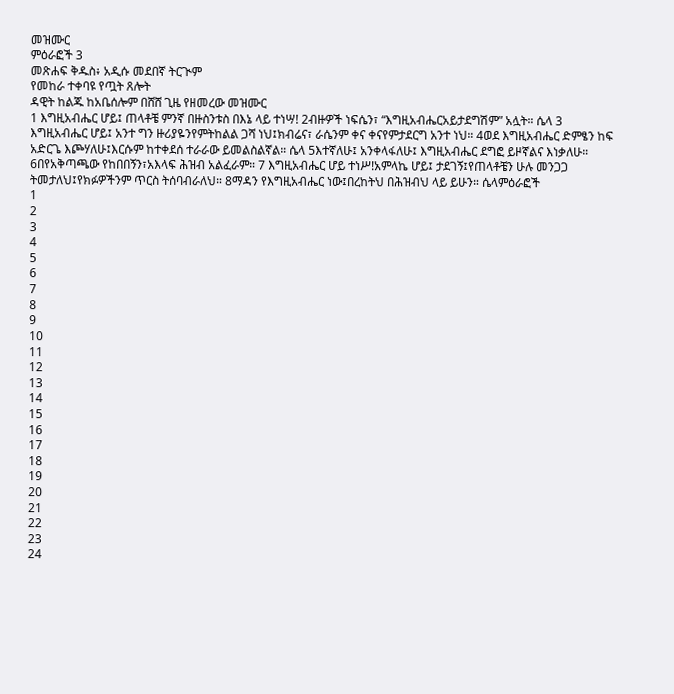መዝሙር
ምዕራፎች 3
መጽሐፍ ቅዱስ፥ አዲሱ መደበኛ ትርጒም
የመከራ ተቀባዩ የጧት ጸሎት
ዳዊት ከልጁ ከአቤሰሎም በሸሸ ጊዜ የዘመረው መዝሙር
1 እግዚአብሔር ሆይ፤ ጠላቶቼ ምንኛ በዙስንቱስ በእኔ ላይ ተነሣ! 2ብዙዎች ነፍሴን፣ “እግዚአብሔርአይታደግሽም” አሏት። ሴላ 3 እግዚአብሔር ሆይ፤ አንተ ግን ዙሪያዬንየምትከልል ጋሻ ነህ፤ክብሬና፣ ራሴንም ቀና ቀናየምታደርግ አንተ ነህ። 4ወደ እግዚአብሔር ድምፄን ከፍ አድርጌ እጮሃለሁ፤እርሱም ከተቀደሰ ተራራው ይመልስልኛል። ሴላ 5እተኛለሁ፤ አንቀላፋለሁ፤ እግዚአብሔር ደግፎ ይዞኛልና እነቃለሁ። 6በየአቅጣጫው የከበበኝን፣አእላፍ ሕዝብ አልፈራም። 7 እግዚአብሔር ሆይ ተነሥ!አምላኬ ሆይ፤ ታደገኝ፤የጠላቶቼን ሁሉ መንጋጋ ትመታለህ፤የክፉዎችንም ጥርስ ትሰባብራለህ። 8ማዳን የእግዚአብሔር ነው፤በረከትህ በሕዝብህ ላይ ይሁን። ሴላምዕራፎች
1
2
3
4
5
6
7
8
9
10
11
12
13
14
15
16
17
18
19
20
21
22
23
24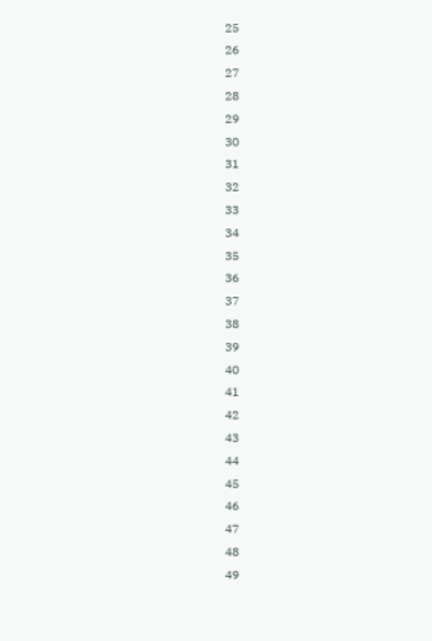25
26
27
28
29
30
31
32
33
34
35
36
37
38
39
40
41
42
43
44
45
46
47
48
49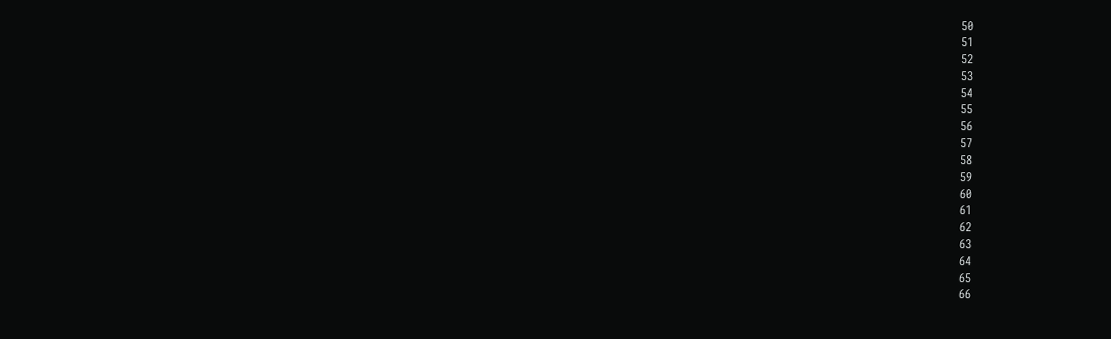50
51
52
53
54
55
56
57
58
59
60
61
62
63
64
65
66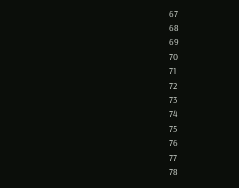67
68
69
70
71
72
73
74
75
76
77
78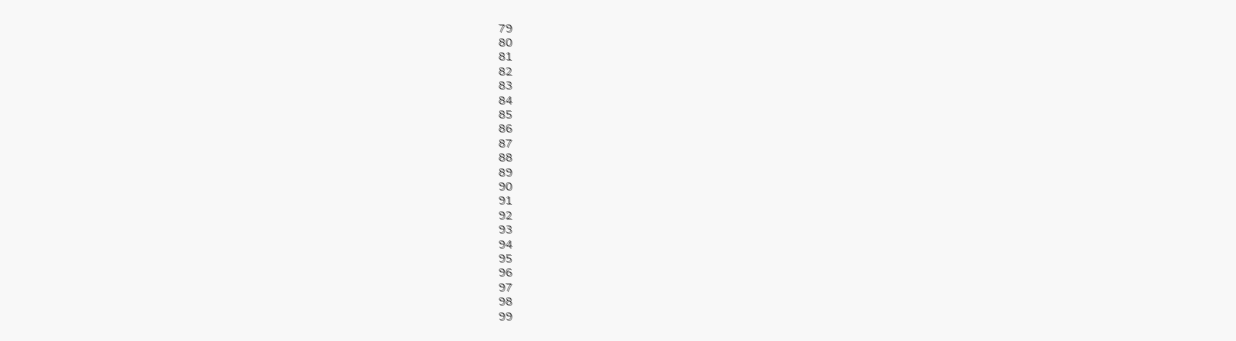79
80
81
82
83
84
85
86
87
88
89
90
91
92
93
94
95
96
97
98
99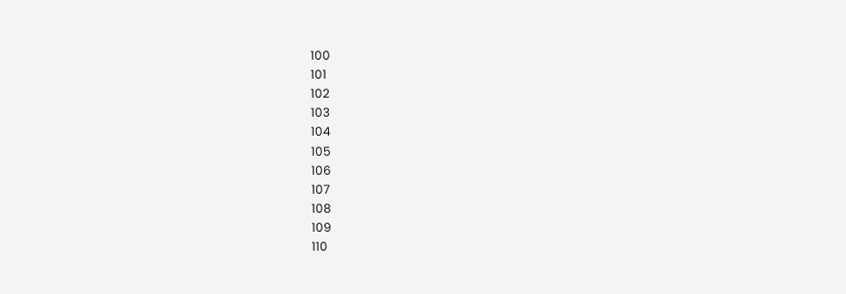100
101
102
103
104
105
106
107
108
109
110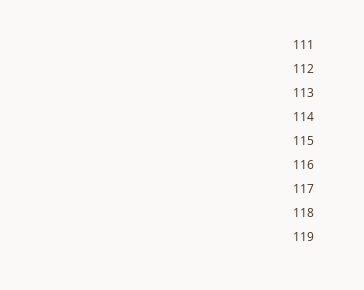111
112
113
114
115
116
117
118
119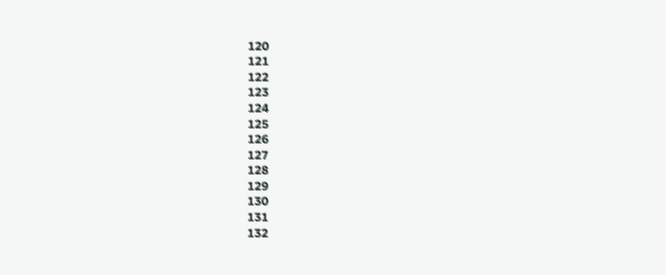120
121
122
123
124
125
126
127
128
129
130
131
132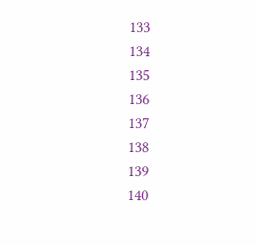133
134
135
136
137
138
139
140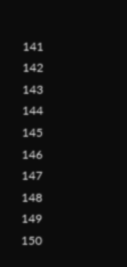141
142
143
144
145
146
147
148
149
150